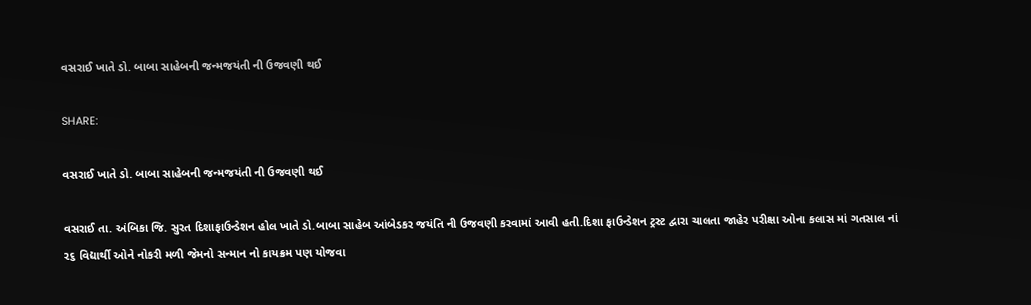વસરાઈ ખાતે ડો. બાબા સાહેબની જન્મજયંતી ની ઉજવણી થઈ

SHARE:

વસરાઈ ખાતે ડો. બાબા સાહેબની જન્મજયંતી ની ઉજવણી થઈ

વસરાઈ તા. અંબિકા જિ. સુરત દિશાફાઉન્ડેશન હોલ ખાતે ડો.બાબા સાહેબ આંબેડકર જયંતિ ની ઉજવણી કરવામાં આવી હતી.દિશા ફાઉન્ડેશન ટ્રસ્ટ દ્વારા ચાલતા જાહેર પરીક્ષા ઓના કલાસ માં ગતસાલ નાં
૨૬ વિદ્યાર્થી ઓને નોકરી મળી જેમનો સન્માન નો કાયક્રમ પણ યોજવા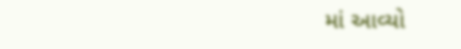માં આવ્યો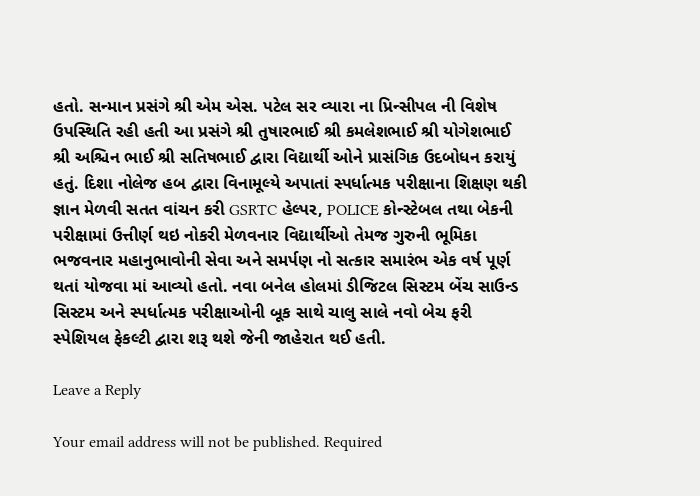હતો. સન્માન પ્રસંગે શ્રી એમ એસ. પટેલ સર વ્યારા ના પ્રિન્સીપલ ની વિશેષ ઉપસ્થિતિ રહી હતી આ પ્રસંગે શ્રી તુષારભાઈ શ્રી કમલેશભાઈ શ્રી યોગેશભાઈ શ્રી અશ્ચિન ભાઈ શ્રી સતિષભાઈ દ્વારા વિદ્યાર્થી ઓને પ્રાસંગિક ઉદબોધન કરાયું હતું. દિશા નોલેજ હબ દ્વારા વિનામૂલ્યે અપાતાં સ્પર્ધાત્મક પરીક્ષાના શિક્ષણ થકી જ્ઞાન મેળવી સતત વાંચન કરી GSRTC હેલ્પર, POLICE કોન્સ્ટેબલ તથા બેકની પરીક્ષામાં ઉત્તીર્ણ થઇ નોકરી મેળવનાર વિદ્યાર્થીઓ તેમજ ગુરુની ભૂમિકા ભજવનાર મહાનુભાવોની સેવા અને સમર્પણ નો સત્કાર સમારંભ એક વર્ષ પૂર્ણ થતાં યોજવા માં આવ્યો હતો. નવા બનેલ હોલમાં ડીજિટલ સિસ્ટમ બેંચ સાઉન્ડ સિસ્ટમ અને સ્પર્ધાત્મક પરીક્ષાઓની બૂક સાથે ચાલુ સાલે નવો બેચ ફરી સ્પેશિયલ ફેકલ્ટી દ્વારા શરૂ થશે જેની જાહેરાત થઈ હતી.

Leave a Reply

Your email address will not be published. Required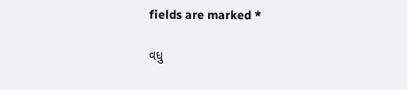fields are marked *

વધુ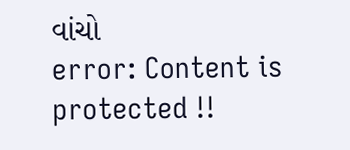વાંચો
error: Content is protected !!